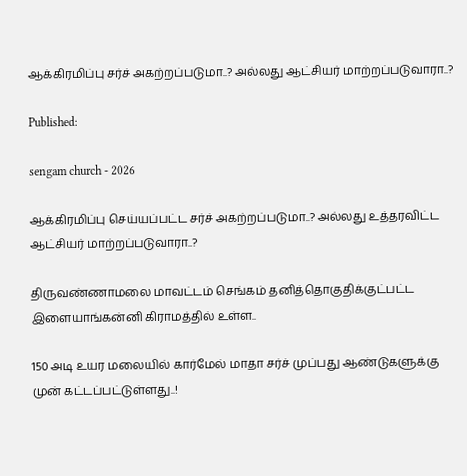ஆக்கிரமிப்பு சர்ச் அகற்றப்படுமா..? அல்லது ஆட்சியர் மாற்றப்படுவாரா..?

Published:

sengam church - 2026

ஆக்கிரமிப்பு செய்யப்பட்ட சர்ச் அகற்றப்படுமா..? அல்லது உத்தரவிட்ட ஆட்சியர் மாற்றப்படுவாரா..?

திருவண்ணாமலை மாவட்டம் செங்கம் தனித்தொகுதிக்குட்பட்ட இளையாங்கன்னி கிராமத்தில் உள்ள..

150 அடி உயர மலையில் கார்மேல் மாதா சர்ச் முப்பது ஆண்டுகளுக்கு முன் கட்டப்பட்டுள்ளது..!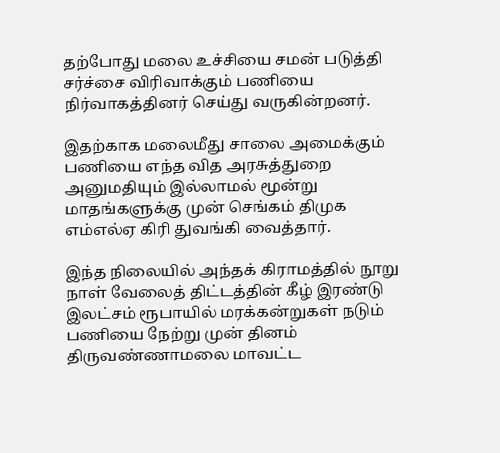தற்போது மலை உச்சியை சமன் படுத்தி சர்ச்சை விரிவாக்கும் பணியை நிர்வாகத்தினர் செய்து வருகின்றனர்.

இதற்காக மலைமீது சாலை அமைக்கும் பணியை எந்த வித அரசுத்துறை அனுமதியும் இல்லாமல் மூன்று மாதங்களுக்கு முன் செங்கம் திமுக எம்எல்ஏ கிரி துவங்கி வைத்தார்.

இந்த நிலையில் அந்தக் கிராமத்தில் நூறு நாள் வேலைத் திட்டத்தின் கீழ் இரண்டு இலட்சம் ரூபாயில் மரக்கன்றுகள் நடும் பணியை நேற்று முன் தினம் திருவண்ணாமலை மாவட்ட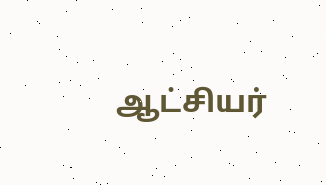ஆட்சியர்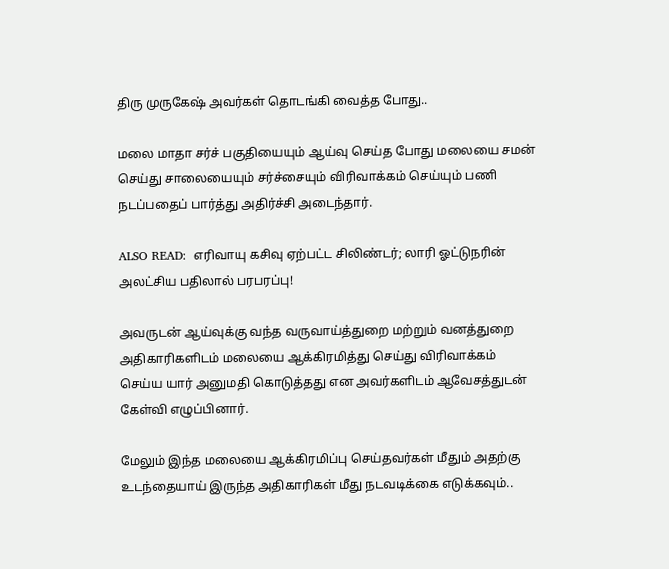திரு முருகேஷ் அவர்கள் தொடங்கி வைத்த போது..

மலை மாதா சர்ச் பகுதியையும் ஆய்வு செய்த போது மலையை சமன் செய்து சாலையையும் சர்ச்சையும் விரிவாக்கம் செய்யும் பணி நடப்பதைப் பார்த்து அதிர்ச்சி அடைந்தார்.

ALSO READ:  எரிவாயு கசிவு ஏற்பட்ட சிலிண்டர்; லாரி ஓட்டுநரின் அலட்சிய பதிலால் பரபரப்பு!

அவருடன் ஆய்வுக்கு வந்த வருவாய்த்துறை மற்றும் வனத்துறை அதிகாரிகளிடம் மலையை ஆக்கிரமித்து செய்து விரிவாக்கம் செய்ய யார் அனுமதி கொடுத்தது என அவர்களிடம் ஆவேசத்துடன் கேள்வி எழுப்பினார்.

மேலும் இந்த மலையை ஆக்கிரமிப்பு செய்தவர்கள் மீதும் அதற்கு உடந்தையாய் இருந்த அதிகாரிகள் மீது நடவடிக்கை எடுக்கவும்..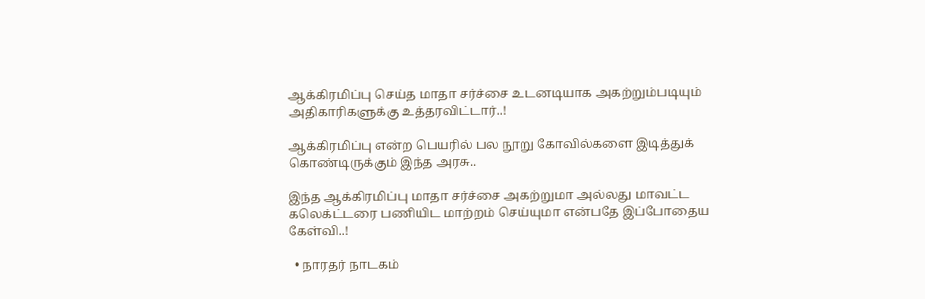ஆக்கிரமிப்பு செய்த மாதா சர்ச்சை உடனடியாக அகற்றும்படியும் அதிகாரிகளுக்கு உத்தரவிட்டார்..!

ஆக்கிரமிப்பு என்ற பெயரில் பல நூறு கோவில்களை இடித்துக் கொண்டிருக்கும் இந்த அரசு..

இந்த ஆக்கிரமிப்பு மாதா சர்ச்சை அகற்றுமா அல்லது மாவட்ட கலெக்ட்டரை பணியிட மாற்றம் செய்யுமா என்பதே இப்போதைய கேள்வி..!

  • நாரதர் நாடகம்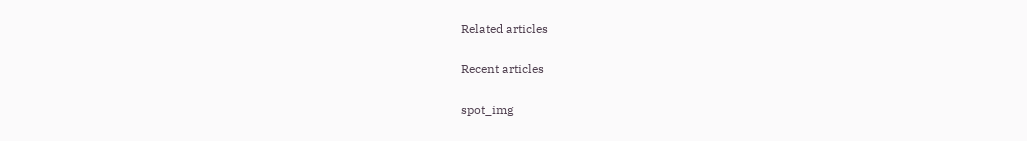Related articles

Recent articles

spot_img